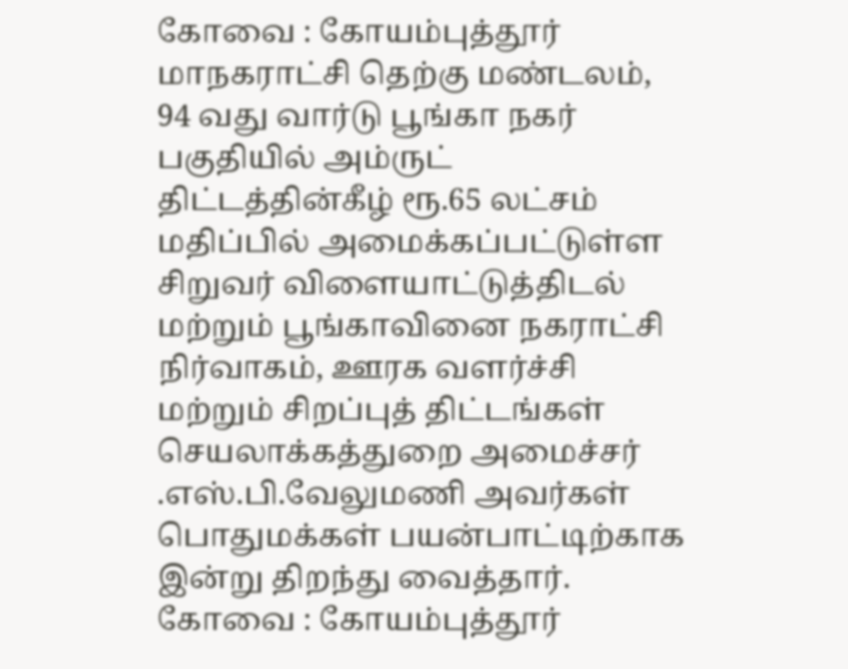கோவை : கோயம்புத்தூர் மாநகராட்சி தெற்கு மண்டலம், 94 வது வார்டு பூங்கா நகர் பகுதியில் அம்ருட் திட்டத்தின்கீழ் ரூ.65 லட்சம் மதிப்பில் அமைக்கப்பட்டுள்ள சிறுவர் விளையாட்டுத்திடல் மற்றும் பூங்காவினை நகராட்சி நிர்வாகம், ஊரக வளர்ச்சி மற்றும் சிறப்புத் திட்டங்கள் செயலாக்கத்துறை அமைச்சர் .எஸ்.பி.வேலுமணி அவர்கள் பொதுமக்கள் பயன்பாட்டிற்காக இன்று திறந்து வைத்தார்.
கோவை : கோயம்புத்தூர்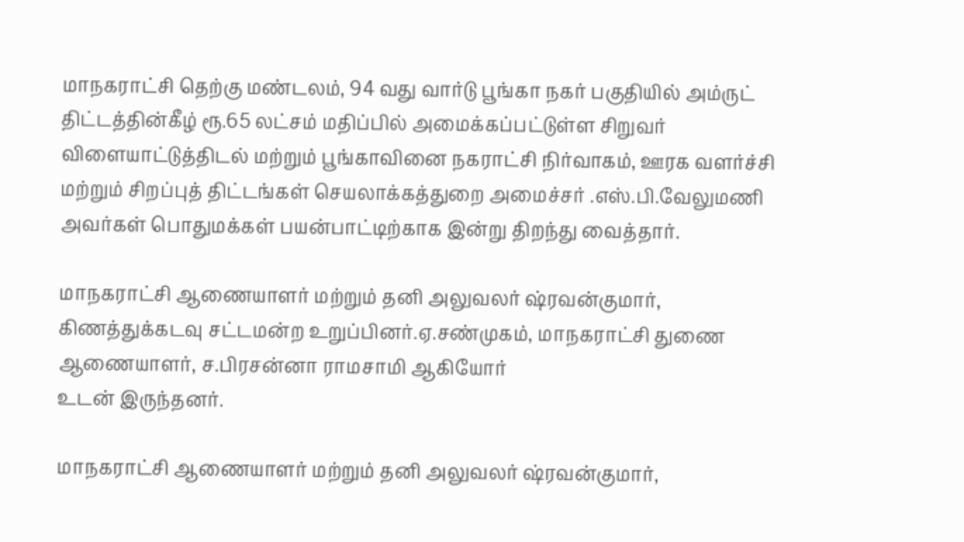மாநகராட்சி தெற்கு மண்டலம், 94 வது வார்டு பூங்கா நகர் பகுதியில் அம்ருட் திட்டத்தின்கீழ் ரூ.65 லட்சம் மதிப்பில் அமைக்கப்பட்டுள்ள சிறுவர் விளையாட்டுத்திடல் மற்றும் பூங்காவினை நகராட்சி நிர்வாகம், ஊரக வளர்ச்சி மற்றும் சிறப்புத் திட்டங்கள் செயலாக்கத்துறை அமைச்சர் .எஸ்.பி.வேலுமணி அவர்கள் பொதுமக்கள் பயன்பாட்டிற்காக இன்று திறந்து வைத்தார்.

மாநகராட்சி ஆணையாளர் மற்றும் தனி அலுவலர் ஷ்ரவன்குமார், கிணத்துக்கடவு சட்டமன்ற உறுப்பினர்.ஏ.சண்முகம், மாநகராட்சி துணை ஆணையாளர், ச.பிரசன்னா ராமசாமி ஆகியோர்
உடன் இருந்தனர்.

மாநகராட்சி ஆணையாளர் மற்றும் தனி அலுவலர் ஷ்ரவன்குமார்,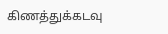கிணத்துக்கடவு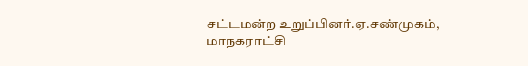சட்டமன்ற உறுப்பினர்.ஏ.சண்முகம், மாநகராட்சி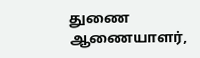துணை ஆணையாளர்,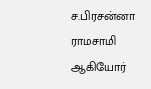ச.பிரசன்னா ராமசாமி ஆகியோர்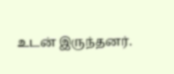உடன் இருந்தனர்.